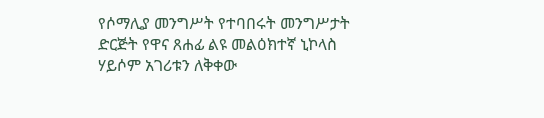የሶማሊያ መንግሥት የተባበሩት መንግሥታት ድርጅት የዋና ጸሐፊ ልዩ መልዕክተኛ ኒኮላስ ሃይሶም አገሪቱን ለቅቀው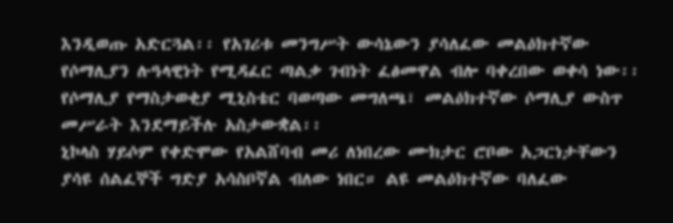እንዲወጡ አድርጓል፡፡ የአገሪቱ መንግሥት ውሳኔውን ያሳለፈው መልዕክተኛው የሶማሊያን ሉዓላዊነት የሚዳፈር ጣልቃ ገብነት ፈፅመዋል ብሎ ባቀረበው ወቀሳ ነው፡፡ የሶማሊያ የማስታወቂያ ሚኒስቴር ባወጣው መግለጫ፣ መልዕክተኛው ሶማሊያ ውስጥ መሥራት እንደማይችሉ አስታውቋል፡፡
ኒኮላስ ሃይሶም የቀድሞው የአልሸባብ መሪ ለነበረው ሙክታር ሮቦው አጋርነታቸውን ያሳዩ ሰልፈኞች ግድያ አሳስቦኛል ብለው ነበር። ልዩ መልዕክተኛው ባለፈው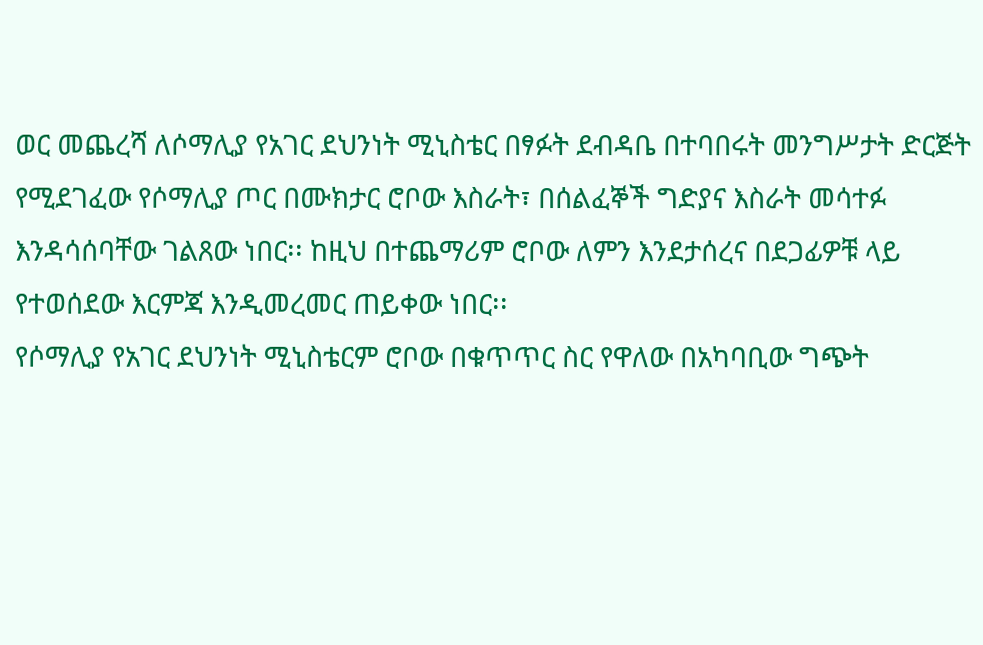ወር መጨረሻ ለሶማሊያ የአገር ደህንነት ሚኒስቴር በፃፉት ደብዳቤ በተባበሩት መንግሥታት ድርጅት የሚደገፈው የሶማሊያ ጦር በሙክታር ሮቦው እስራት፣ በሰልፈኞች ግድያና እስራት መሳተፉ እንዳሳሰባቸው ገልጸው ነበር፡፡ ከዚህ በተጨማሪም ሮቦው ለምን እንደታሰረና በደጋፊዎቹ ላይ የተወሰደው እርምጃ እንዲመረመር ጠይቀው ነበር፡፡
የሶማሊያ የአገር ደህንነት ሚኒስቴርም ሮቦው በቁጥጥር ስር የዋለው በአካባቢው ግጭት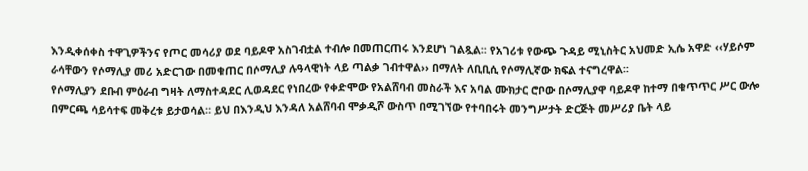እንዲቀሰቀስ ተዋጊዎችንና የጦር መሳሪያ ወደ ባይዶዋ አስገብቷል ተብሎ በመጠርጠሩ እንደሆነ ገልጿል፡፡ የአገሪቱ የውጭ ጉዳይ ሚኒስትር አህመድ ኢሴ አዋድ ‹‹ሃይሶም ራሳቸውን የሶማሊያ መሪ አድርገው በመቁጠር በሶማሊያ ሉዓላዊነት ላይ ጣልቃ ገብተዋል›› በማለት ለቢቢሲ የሶማሊኛው ክፍል ተናግረዋል፡፡
የሶማሊያን ደቡብ ምዕራብ ግዛት ለማስተዳደር ሊወዳደር የነበረው የቀድሞው የአልሸባብ መስራች እና አባል ሙክታር ሮቦው በሶማሊያዋ ባይዶዋ ከተማ በቁጥጥር ሥር ውሎ በምርጫ ሳይሳተፍ መቅረቱ ይታወሳል። ይህ በእንዲህ እንዳለ አልሸባብ ሞቃዲሾ ውስጥ በሚገኘው የተባበሩት መንግሥታት ድርጅት መሥሪያ ቤት ላይ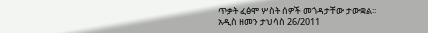ጥቃት ፈፅሞ ሦስት ሰዎች መጎዳታቸው ታውቋል፡፡
አዲስ ዘመን ታህሳስ 26/2011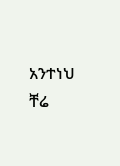አንተነህ ቸሬ